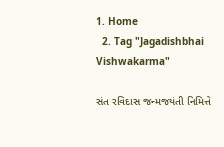1. Home
  2. Tag "Jagadishbhai Vishwakarma"

સંત રવિદાસ જન્મજયંતી નિમિત્તે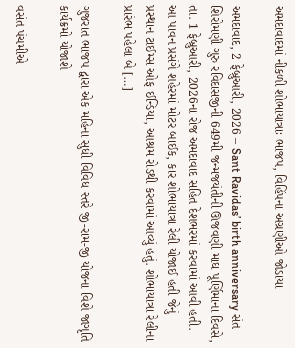અમદાવાદમાં નીકળી શોભાયાત્રાઃ ભાજપ, વિહિંપના અગ્રણીઓ જોડાયા

અમદાવાદ, 2 ફેબ્રુઆરી, 2026 – Sant Ravidas’ birth anniversary સંત શિરોમણી ગુરુ રવિદાસજીની 649મી જન્મજયંતીની ઊજવણી માઘ પૂર્ણિમાના દિવસે, તા. 1 ફેબ્રુઆરી, 2026ના રોજ અમદાવાદ સહિત દેશભરમાં કરવામાં આવી હતી. આ પાવન પ્રસંગે શહેરમાં મોટર બાઈક, કાર શોભાયાત્રા રેલી યોજાઈ હતી જેનું પ્રસ્થાન ટાઈમ્સ ઓફ ઈન્ડિયા, આશ્રમ રોડથી કરવામાં આવ્યું હતું. શોભાયાત્રા રેલીના પ્રારંભ પહેલા બે […]

ગુજરાત ભાજપ દ્વારા એક મહિના સુધી વિવિધ સ્તરે જી-રામ-જી યોજના વિશે જાગૃતિ કાર્યક્રમો યોજાશે

વસંત પંચમીએ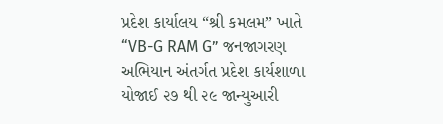પ્રદેશ કાર્યાલય “શ્રી કમલમ” ખાતે “VB-G RAM G” જનજાગરણ અભિયાન અંતર્ગત પ્રદેશ કાર્યશાળા યોજાઈ ૨૭ થી ૨૯ જાન્યુઆરી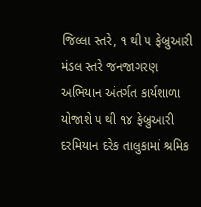જિલ્લા સ્તરે, ૧ થી ૫ ફેબ્રુઆરી મંડલ સ્તરે જનજાગરણ અભિયાન અંતર્ગત કાર્યશાળા યોજાશે ૫ થી ૧૪ ફેબ્રુઆરી દરમિયાન દરેક તાલુકામાં શ્રમિક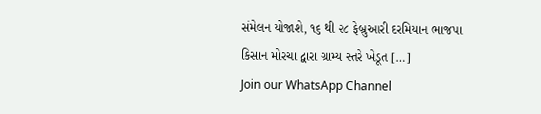સંમેલન યોજાશે, ૧૬ થી ૨૮ ફેબ્રુઆરી દરમિયાન ભાજપા કિસાન મોરચા દ્વારા ગ્રામ્ય સ્તરે ખેડૂત […]
Join our WhatsApp Channel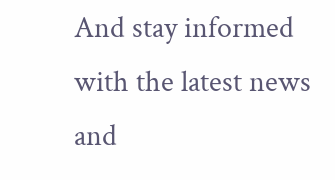And stay informed with the latest news and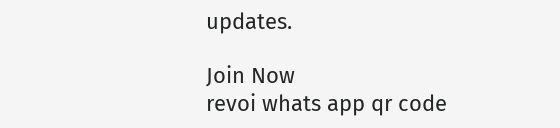updates.

Join Now
revoi whats app qr code